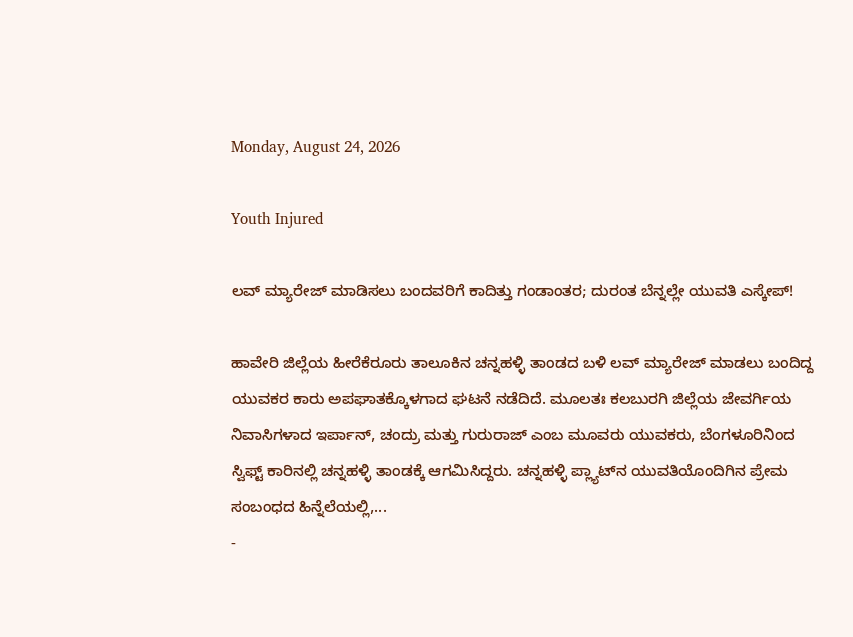Monday, August 24, 2026

Youth Injured

ಲವ್ ಮ್ಯಾರೇಜ್ ಮಾಡಿಸಲು ಬಂದವರಿಗೆ ಕಾದಿತ್ತು ಗಂಡಾಂತರ; ದುರಂತ ಬೆನ್ನಲ್ಲೇ ಯುವತಿ ಎಸ್ಕೇಪ್!

ಹಾವೇರಿ ಜಿಲ್ಲೆಯ ಹೀರೆಕೆರೂರು ತಾಲೂಕಿನ ಚನ್ನಹಳ್ಳಿ ತಾಂಡದ ಬಳಿ ಲವ್ ಮ್ಯಾರೇಜ್ ಮಾಡಲು ಬಂದಿದ್ದ ಯುವಕರ ಕಾರು ಅಪಘಾತಕ್ಕೊಳಗಾದ ಘಟನೆ ನಡೆದಿದೆ. ಮೂಲತಃ ಕಲಬುರಗಿ ಜಿಲ್ಲೆಯ ಜೇವರ್ಗಿಯ ನಿವಾಸಿಗಳಾದ ಇರ್ಪಾನ್, ಚಂದ್ರು ಮತ್ತು ಗುರುರಾಜ್ ಎಂಬ ಮೂವರು ಯುವಕರು, ಬೆಂಗಳೂರಿನಿಂದ ಸ್ವಿಫ್ಟ್ ಕಾರಿನಲ್ಲಿ ಚನ್ನಹಳ್ಳಿ ತಾಂಡಕ್ಕೆ ಆಗಮಿಸಿದ್ದರು. ಚನ್ನಹಳ್ಳಿ ಪ್ಲ್ಯಾಟ್‌ನ ಯುವತಿಯೊಂದಿಗಿನ ಪ್ರೇಮ ಸಂಬಂಧದ ಹಿನ್ನೆಲೆಯಲ್ಲಿ,...
-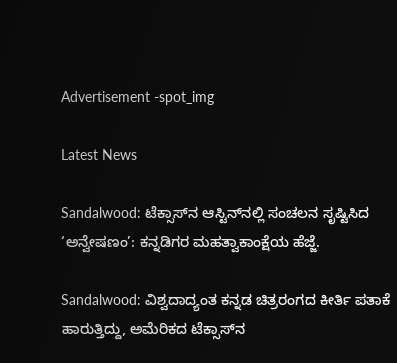Advertisement -spot_img

Latest News

Sandalwood: ಟೆಕ್ಸಾಸ್‌ನ ಆಸ್ಟಿನ್‌ನಲ್ಲಿ ಸಂಚಲನ ಸೃಷ್ಟಿಸಿದ ‘ಅನ್ವೇಷಣಂ’: ಕನ್ನಡಿಗರ ಮಹತ್ವಾಕಾಂಕ್ಷೆಯ ಹೆಜ್ಜೆ.

Sandalwood: ವಿಶ್ವದಾದ್ಯಂತ ಕನ್ನಡ ಚಿತ್ರರಂಗದ ಕೀರ್ತಿ ಪತಾಕೆ ಹಾರುತ್ತಿದ್ದು, ಅಮೆರಿಕದ ಟೆಕ್ಸಾಸ್‌ನ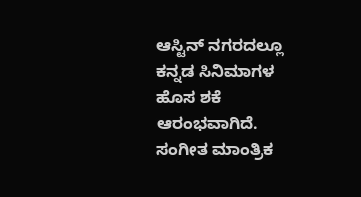ಆಸ್ಟಿನ್ ನಗರದಲ್ಲೂ ಕನ್ನಡ ಸಿನಿಮಾಗಳ ಹೊಸ ಶಕೆ ಆರಂಭವಾಗಿದೆ. ಸಂಗೀತ ಮಾಂತ್ರಿಕ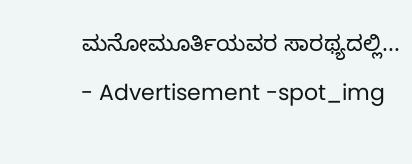ಮನೋಮೂರ್ತಿಯವರ ಸಾರಥ್ಯದಲ್ಲಿ...
- Advertisement -spot_img